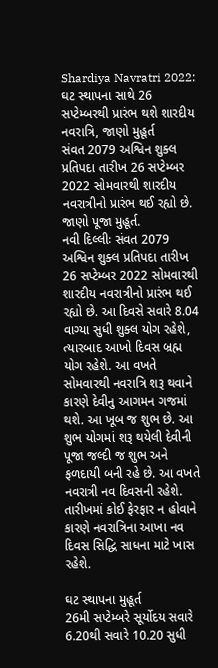Shardiya Navratri 2022: ઘટ સ્થાપના સાથે 26 સપ્ટેમ્બરથી પ્રારંભ થશે શારદીય નવરાત્રિ, જાણો મુહૂર્ત
સંવત 2079 અશ્વિન શુક્લ પ્રતિપદા તારીખ 26 સપ્ટેમ્બર 2022 સોમવારથી શારદીય નવરાત્રીનો પ્રારંભ થઈ રહ્યો છે. જાણો પૂજા મુહૂર્ત.
નવી દિલ્લીઃ સંવત 2079 અશ્વિન શુક્લ પ્રતિપદા તારીખ 26 સપ્ટેમ્બર 2022 સોમવારથી શારદીય નવરાત્રીનો પ્રારંભ થઈ રહ્યો છે. આ દિવસે સવારે 8.04 વાગ્યા સુધી શુક્લ યોગ રહેશે, ત્યારબાદ આખો દિવસ બ્રહ્મ યોગ રહેશે. આ વખતે સોમવારથી નવરાત્રિ શરૂ થવાને કારણે દેવીનુ આગમન ગજમાં થશે. આ ખૂબ જ શુભ છે. આ શુભ યોગમાં શરૂ થયેલી દેવીની પૂજા જલ્દી જ શુભ અને ફળદાયી બની રહે છે. આ વખતે નવરાત્રી નવ દિવસની રહેશે. તારીખમાં કોઈ ફેરફાર ન હોવાને કારણે નવરાત્રિના આખા નવ દિવસ સિદ્ધિ સાધના માટે ખાસ રહેશે.

ઘટ સ્થાપના મુહૂર્ત
26મી સપ્ટેમ્બરે સૂર્યોદય સવારે 6.20થી સવારે 10.20 સુધી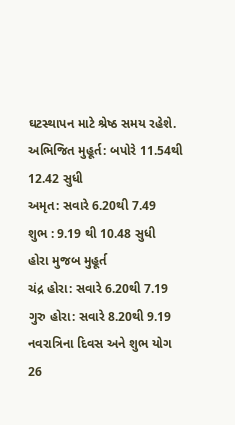ઘટસ્થાપન માટે શ્રેષ્ઠ સમય રહેશે.
અભિજિત મુહૂર્ત: બપોરે 11.54થી 12.42 સુધી
અમૃત: સવારે 6.20થી 7.49
શુભ : 9.19 થી 10.48 સુધી
હોરા મુજબ મુહૂર્ત
ચંદ્ર હોરા: સવારે 6.20થી 7.19
ગુરુ હોરા: સવારે 8.20થી 9.19
નવરાત્રિના દિવસ અને શુભ યોગ
26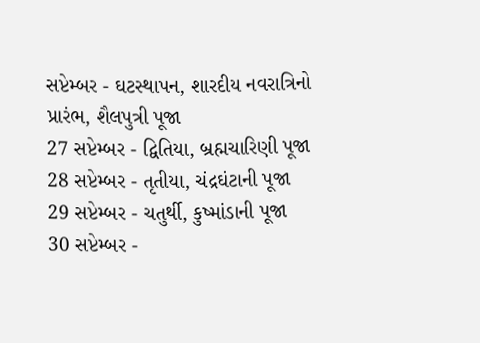સપ્ટેમ્બર - ઘટસ્થાપન, શારદીય નવરાત્રિનો પ્રારંભ, શૈલપુત્રી પૂજા
27 સપ્ટેમ્બર - દ્વિતિયા, બ્રહ્મચારિણી પૂજા
28 સપ્ટેમ્બર - તૃતીયા, ચંદ્રઘંટાની પૂજા
29 સપ્ટેમ્બર - ચતુર્થી, કુષ્માંડાની પૂજા
30 સપ્ટેમ્બર -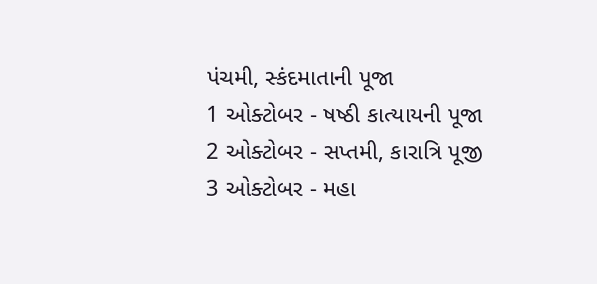પંચમી, સ્કંદમાતાની પૂજા
1 ઓક્ટોબર - ષષ્ઠી કાત્યાયની પૂજા
2 ઓક્ટોબર - સપ્તમી, કારાત્રિ પૂજી
3 ઓક્ટોબર - મહા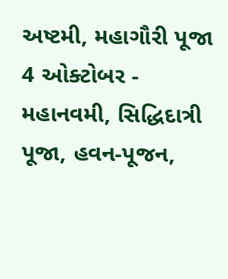અષ્ટમી, મહાગૌરી પૂજા
4 ઓક્ટોબર - મહાનવમી, સિદ્ધિદાત્રી પૂજા, હવન-પૂજન,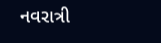નવરાત્રી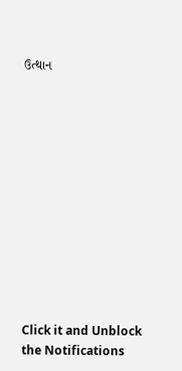ઉત્થાન












Click it and Unblock the Notifications